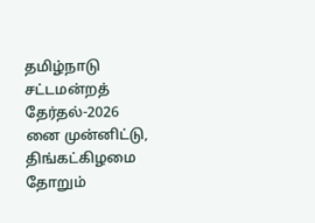தமிழ்நாடு சட்டமன்றத் தேர்தல்-2026 னை முன்னிட்டு, திங்கட்கிழமை தோறும்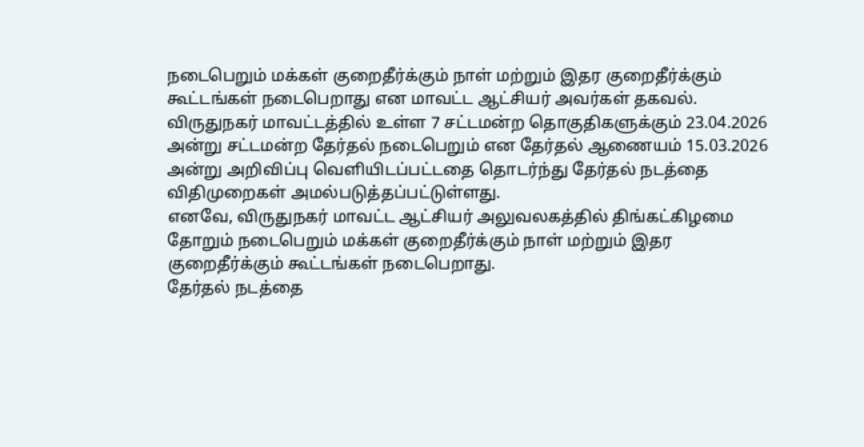நடைபெறும் மக்கள் குறைதீர்க்கும் நாள் மற்றும் இதர குறைதீர்க்கும் கூட்டங்கள் நடைபெறாது என மாவட்ட ஆட்சியர் அவர்கள் தகவல்.
விருதுநகர் மாவட்டத்தில் உள்ள 7 சட்டமன்ற தொகுதிகளுக்கும் 23.04.2026 அன்று சட்டமன்ற தேர்தல் நடைபெறும் என தேர்தல் ஆணையம் 15.03.2026 அன்று அறிவிப்பு வெளியிடப்பட்டதை தொடர்ந்து தேர்தல் நடத்தை விதிமுறைகள் அமல்படுத்தப்பட்டுள்ளது.
எனவே, விருதுநகர் மாவட்ட ஆட்சியர் அலுவலகத்தில் திங்கட்கிழமை தோறும் நடைபெறும் மக்கள் குறைதீர்க்கும் நாள் மற்றும் இதர குறைதீர்க்கும் கூட்டங்கள் நடைபெறாது.
தேர்தல் நடத்தை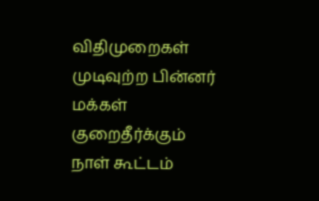விதிமுறைகள் முடிவுற்ற பின்னர் மக்கள் குறைதீர்க்கும் நாள் கூட்டம்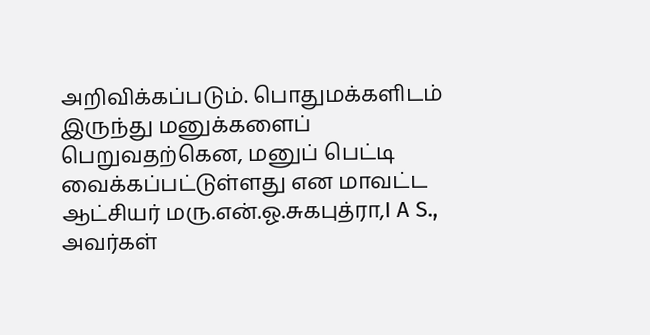அறிவிக்கப்படும். பொதுமக்களிடம் இருந்து மனுக்களைப் பெறுவதற்கென, மனுப் பெட்டி வைக்கப்பட்டுள்ளது என மாவட்ட ஆட்சியர் மரு.என்.ஓ.சுகபுத்ரா,I A S., அவர்கள்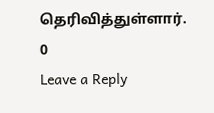தெரிவித்துள்ளார்.
0
Leave a Reply